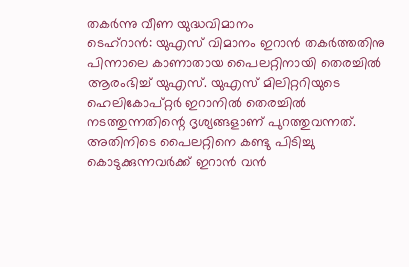തകർന്നു വീണ യുദ്ധവിമാനം
ടെഹ്റാൻ: യുഎസ് വിമാനം ഇറാൻ തകർത്തതിനു പിന്നാലെ കാണാതായ പൈലറ്റിനായി തെരച്ചിൽ ആരംഭിച്ച് യുഎസ്. യുഎസ് മിലിറ്ററിയുടെ ഹെലികോപ്റ്റർ ഇറാനിൽ തെരച്ചിൽ നടത്തുന്നതിന്റെ ദൃശ്യങ്ങളാണ് പുറത്തുവന്നത്. അതിനിടെ പൈലറ്റിനെ കണ്ടു പിടിച്ചു കൊടുക്കുന്നവർക്ക് ഇറാൻ വൻ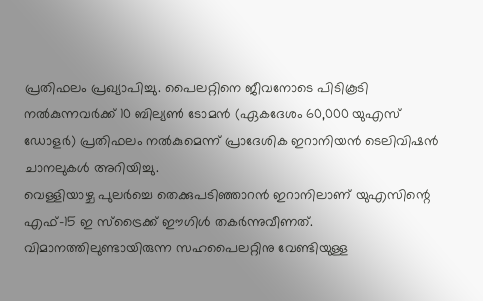പ്രതിഫലം പ്രഖ്യാപിച്ചു. പൈലറ്റിനെ ജീവനോടെ പിടികൂടി നൽകുന്നവർക്ക് 10 ബില്യൺ ടോമൻ (ഏകദേശം 60,000 യുഎസ് ഡോളർ) പ്രതിഫലം നൽകുമെന്ന് പ്രാദേശിക ഇറാനിയൻ ടെലിവിഷൻ ചാനലുകൾ അറിയിച്ചു.
വെള്ളിയാഴ്ച പുലർച്ചെ തെക്കുപടിഞ്ഞാറൻ ഇറാനിലാണ് യുഎസിന്റെ എഫ്–15 ഇ സ്ട്രൈക്ക് ഈഗിൾ തകർന്നുവീണത്. വിമാനത്തിലുണ്ടായിരുന്ന സഹപൈലറ്റിനു വേണ്ടിയുള്ള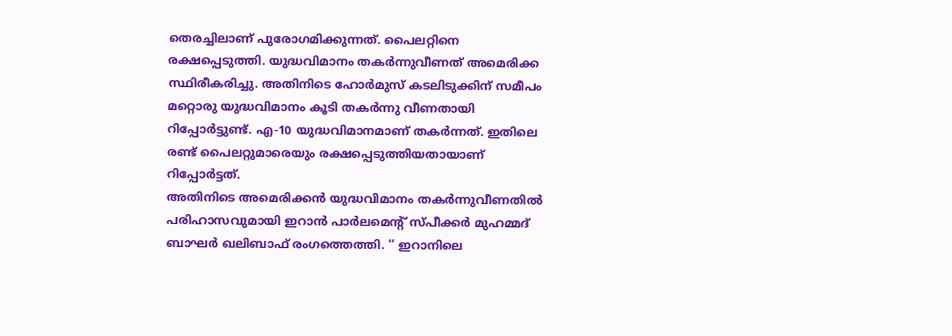തെരച്ചിലാണ് പുരോഗമിക്കുന്നത്. പൈലറ്റിനെ രക്ഷപ്പെടുത്തി. യുദ്ധവിമാനം തകർന്നുവീണത് അമെരിക്ക സ്ഥിരീകരിച്ചു. അതിനിടെ ഹോർമുസ് കടലിടുക്കിന് സമീപം മറ്റൊരു യുദ്ധവിമാനം കൂടി തകർന്നു വീണതായി റിപ്പോർട്ടുണ്ട്. എ-10 യുദ്ധവിമാനമാണ് തകർന്നത്. ഇതിലെ രണ്ട് പൈലറ്റുമാരെയും രക്ഷപ്പെടുത്തിയതായാണ് റിപ്പോർട്ടത്.
അതിനിടെ അമെരിക്കൻ യുദ്ധവിമാനം തകർന്നുവീണതിൽ പരിഹാസവുമായി ഇറാൻ പാർലമെന്റ് സ്പീക്കർ മുഹമ്മദ് ബാഘർ ഖലിബാഫ് രംഗത്തെത്തി. ‘‘ ഇറാനിലെ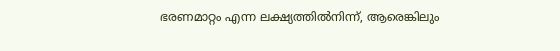ഭരണമാറ്റം എന്ന ലക്ഷ്യത്തിൽനിന്ന്, ആരെങ്കിലും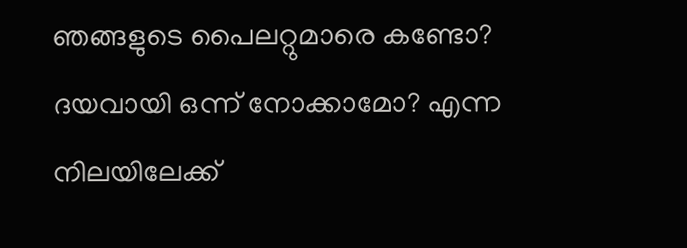ഞങ്ങളുടെ പൈലറ്റുമാരെ കണ്ടോ? ദയവായി ഒന്ന് നോക്കാമോ? എന്ന നിലയിലേക്ക്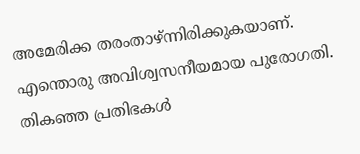അമേരിക്ക തരംതാഴ്ന്നിരിക്കുകയാണ്. എന്തൊരു അവിശ്വസനീയമായ പുരോഗതി. തികഞ്ഞ പ്രതിഭകൾ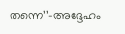തന്നെ’’–അദ്ദേഹം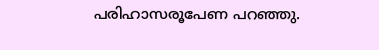പരിഹാസരൂപേണ പറഞ്ഞു.